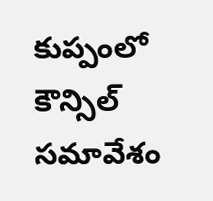కుప్పంలో కౌన్సిల్ సమావేశం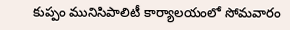కుప్పం మునిసిపాలిటీ కార్యాలయంలో సోమవారం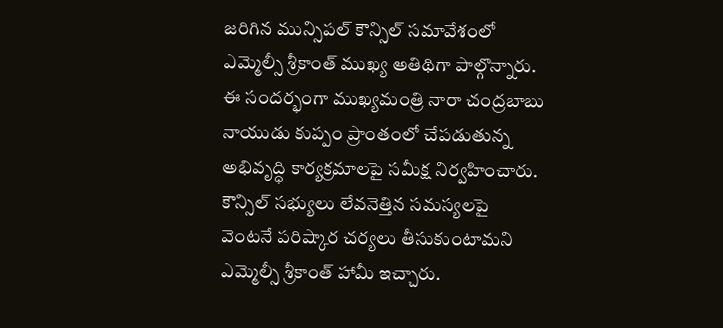జరిగిన మున్సిపల్ కౌన్సిల్ సమావేశంలో ఎమ్మెల్సీ శ్రీకాంత్ ముఖ్య అతిథిగా పాల్గొన్నారు. ఈ సందర్భంగా ముఖ్యమంత్రి నారా చంద్రబాబు నాయుడు కుప్పం ప్రాంతంలో చేపడుతున్న అభివృద్ధి కార్యక్రమాలపై సమీక్ష నిర్వహించారు. కౌన్సిల్ సభ్యులు లేవనెత్తిన సమస్యలపై వెంటనే పరిష్కార చర్యలు తీసుకుంటామని ఎమ్మెల్సీ శ్రీకాంత్ హామీ ఇచ్చారు.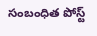సంబంధిత పోస్ట్